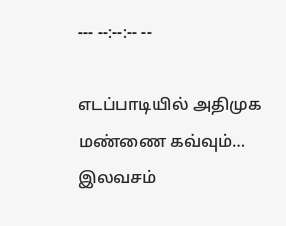--- --:--:-- --

எடப்பாடியில் அதிமுக மண்ணை கவ்வும்… இலவசம்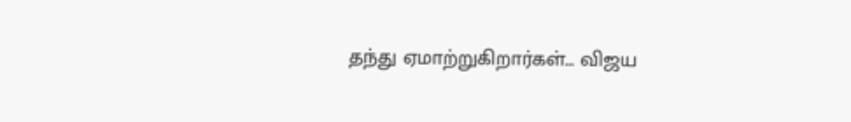தந்து ஏமாற்றுகிறார்கள்… விஜய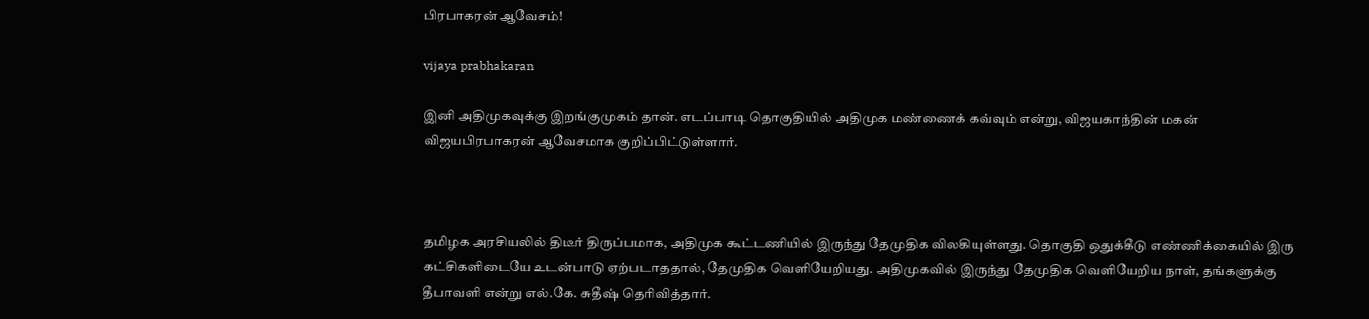பிரபாகரன் ஆவேசம்!

vijaya prabhakaran

இனி அதிமுகவுக்கு இறங்குமுகம் தான். எடப்பாடி தொகுதியில் அதிமுக மண்ணைக் கவ்வும் என்று, விஜயகாந்தின் மகன் விஜயபிரபாகரன் ஆவேசமாக குறிப்பிட்டுள்ளார்.



தமிழக அரசியலில் திடீர் திருப்பமாக, அதிமுக கூட்டணியில் இருந்து தேமுதிக விலகியுள்ளது. தொகுதி ஒதுக்கீடு எண்ணிக்கையில் இரு கட்சிகளிடையே உடன்பாடு ஏற்படாததால், தேமுதிக வெளியேறியது. அதிமுகவில் இருந்து தேமுதிக வெளியேறிய நாள், தங்களுக்கு தீபாவளி என்று எல்.கே. சுதீஷ் தெரிவித்தார்.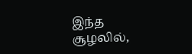இந்த சூழலில்,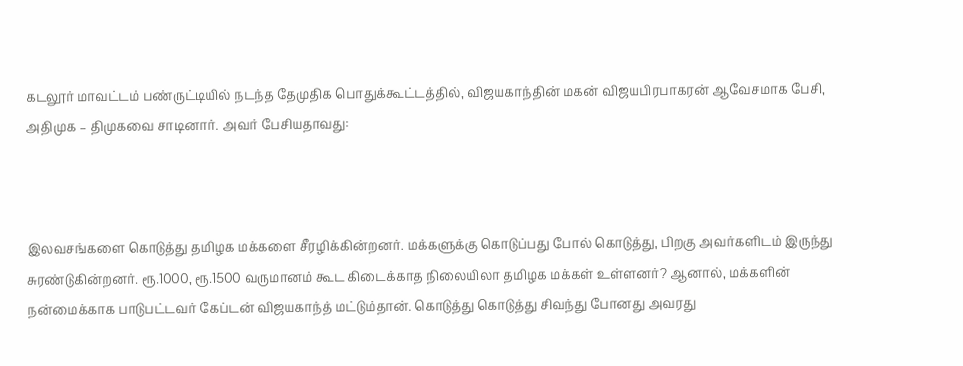கடலூர் மாவட்டம் பண்ருட்டியில் நடந்த தேமுதிக பொதுக்கூட்டத்தில், விஜயகாந்தின் மகன் விஜயபிரபாகரன் ஆவேசமாக பேசி, அதிமுக – திமுகவை சாடினார். அவர் பேசியதாவது:



இலவசங்களை கொடுத்து தமிழக மக்களை சீரழிக்கின்றனர். மக்களுக்கு கொடுப்பது போல் கொடுத்து, பிறகு அவர்களிடம் இருந்து சுரண்டுகின்றனர். ரூ.1000, ரூ.1500 வருமானம் கூட கிடைக்காத நிலையிலா தமிழக மக்கள் உள்ளனர்? ஆனால், மக்களின் நன்மைக்காக பாடுபட்டவர் கேப்டன் விஜயகாந்த் மட்டும்தான். கொடுத்து கொடுத்து சிவந்து போனது அவரது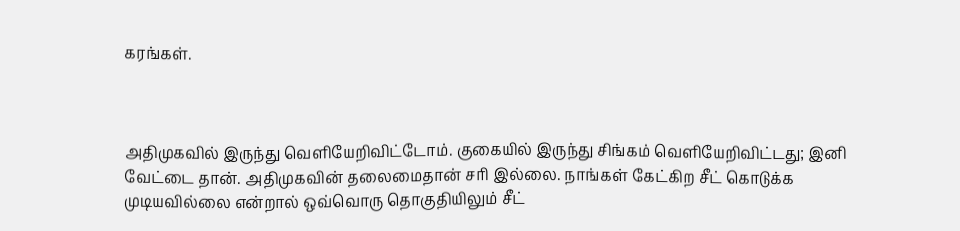கரங்கள்.



அதிமுகவில் இருந்து வெளியேறிவிட்டோம். குகையில் இருந்து சிங்கம் வெளியேறிவிட்டது; இனி வேட்டை தான். அதிமுகவின் தலைமைதான் சரி இல்லை. நாங்கள் கேட்கிற சீட் கொடுக்க முடியவில்லை என்றால் ஒவ்வொரு தொகுதியிலும் சீட்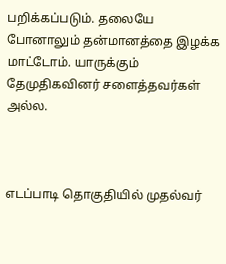பறிக்கப்படும். தலையே போனாலும் தன்மானத்தை இழக்க மாட்டோம். யாருக்கும் தேமுதிகவினர் சளைத்தவர்கள் அல்ல.



எடப்பாடி தொகுதியில் முதல்வர்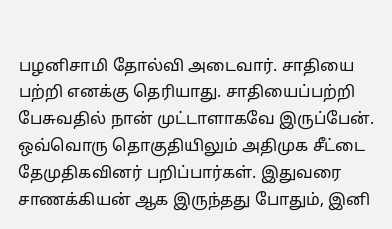பழனிசாமி தோல்வி அடைவார். சாதியை பற்றி எனக்கு தெரியாது. சாதியைப்பற்றி பேசுவதில் நான் முட்டாளாகவே இருப்பேன். ஒவ்வொரு தொகுதியிலும் அதிமுக சீட்டை தேமுதிகவினர் பறிப்பார்கள். இதுவரை சாணக்கியன் ஆக இருந்தது போதும், இனி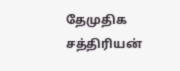தேமுதிக சத்திரியன்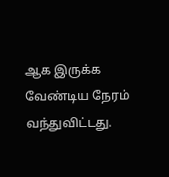ஆக இருக்க வேண்டிய நேரம் வந்துவிட்டது.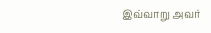இவ்வாறு அவர்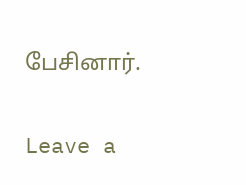பேசினார்.

Leave a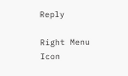Reply

Right Menu Icon